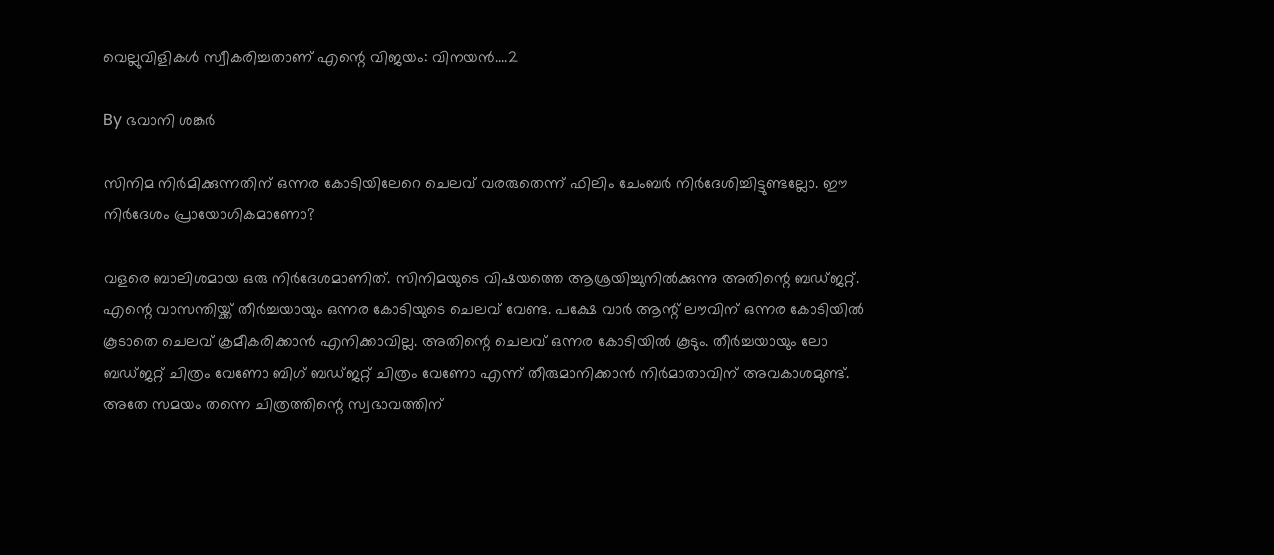വെല്ലുവിളികള്‍ സ്വീകരിച്ചതാണ് എന്റെ വിജയം: വിനയന്‍....2

By ഭവാനി ശങ്കര്‍

സിനിമ നിര്‍മിക്കുന്നതിന് ഒന്നര കോടിയിലേറെ ചെലവ് വരരുതെന്ന് ഫിലിം ചേംബര്‍ നിര്‍ദേശിച്ചിട്ടുണ്ടല്ലോ. ഈ നിര്‍ദേശം പ്രായോഗികമാണോ?

വളരെ ബാലിശമായ ഒരു നിര്‍ദേശമാണിത്. സിനിമയുടെ വിഷയത്തെ ആശ്രയിച്ചുനില്‍ക്കുന്നു അതിന്റെ ബഡ്ജറ്റ്. എന്റെ വാസന്തിയ്ക്ക് തീര്‍ച്ചയായും ഒന്നര കോടിയുടെ ചെലവ് വേണ്ട. പക്ഷേ വാര്‍ ആന്റ് ലൗവിന് ഒന്നര കോടിയില്‍ കൂടാതെ ചെലവ് ക്രമീകരിക്കാന്‍ എനിക്കാവില്ല. അതിന്റെ ചെലവ് ഒന്നര കോടിയില്‍ കൂടും. തീര്‍ച്ചയായും ലോ ബഡ്ജറ്റ് ചിത്രം വേണോ ബിഗ് ബഡ്ജറ്റ് ചിത്രം വേണോ എന്ന് തീരുമാനിക്കാന്‍ നിര്‍മാതാവിന് അവകാശമുണ്ട്. അതേ സമയം തന്നെ ചിത്രത്തിന്റെ സ്വഭാവത്തിന്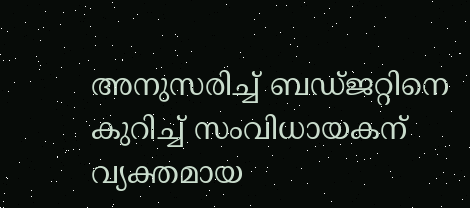അനുസരിച്ച് ബഡ്ജറ്റിനെ കുറിച്ച് സംവിധായകന് വ്യക്തമായ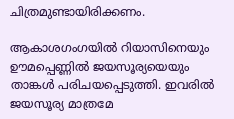ചിത്രമുണ്ടായിരിക്കണം.

ആകാശഗംഗയില്‍ റിയാസിനെയും ഊമപ്പെണ്ണില്‍ ജയസൂര്യയെയും താങ്കള്‍ പരിചയപ്പെടുത്തി. ഇവരില്‍ ജയസൂര്യ മാത്രമേ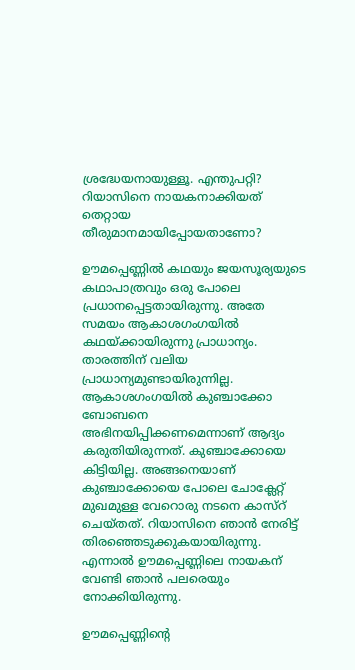ശ്രദ്ധേയനായുള്ളൂ. എന്തുപറ്റി? റിയാസിനെ നായകനാക്കിയത് തെറ്റായ തീരുമാനമായിപ്പോയതാണോ?

ഊമപ്പെണ്ണില്‍ കഥയും ജയസൂര്യയുടെ കഥാപാത്രവും ഒരു പോലെ പ്രധാനപ്പെട്ടതായിരുന്നു. അതേ സമയം ആകാശഗംഗയില്‍ കഥയ്ക്കായിരുന്നു പ്രാധാന്യം. താരത്തിന് വലിയ പ്രാധാന്യമുണ്ടായിരുന്നില്ല. ആകാശഗംഗയില്‍ കുഞ്ചാക്കോ ബോബനെ അഭിനയിപ്പിക്കണമെന്നാണ് ആദ്യം കരുതിയിരുന്നത്. കുഞ്ചാക്കോയെ കിട്ടിയില്ല. അങ്ങനെയാണ് കുഞ്ചാക്കോയെ പോലെ ചോക്ലേറ്റ് മുഖമുള്ള വേറൊരു നടനെ കാസ്റ് ചെയ്തത്. റിയാസിനെ ഞാന്‍ നേരിട്ട് തിരഞ്ഞെടുക്കുകയായിരുന്നു. എന്നാല്‍ ഊമപ്പെണ്ണിലെ നായകന് വേണ്ടി ഞാന്‍ പലരെയും നോക്കിയിരുന്നു.

ഊമപ്പെണ്ണിന്റെ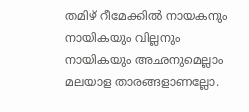തമിഴ് റീമേക്കില്‍ നായകനും നായികയും വില്ലനും നായികയും അഛനുമെല്ലാം മലയാള താരങ്ങളാണല്ലോ.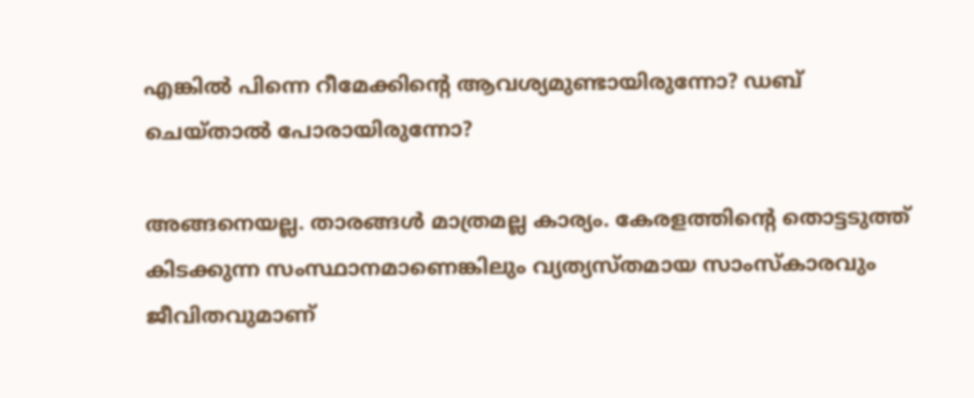എങ്കില്‍ പിന്നെ റീമേക്കിന്റെ ആവശ്യമുണ്ടായിരുന്നോ? ഡബ് ചെയ്താല്‍ പോരായിരുന്നോ?

അങ്ങനെയല്ല. താരങ്ങള്‍ മാത്രമല്ല കാര്യം. കേരളത്തിന്റെ തൊട്ടടുത്ത് കിടക്കുന്ന സംസ്ഥാനമാണെങ്കിലും വ്യത്യസ്തമായ സാംസ്കാരവും ജീവിതവുമാണ്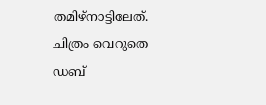തമിഴ്നാട്ടിലേത്. ചിത്രം വെറുതെ ഡബ്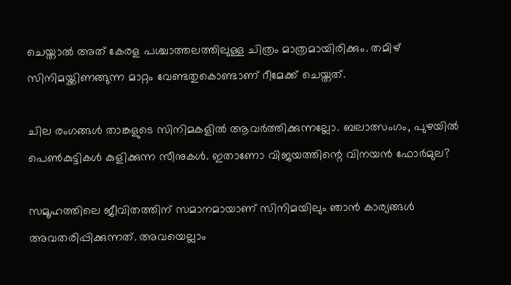ചെയ്താല്‍ അത് കേരള പശ്ചാത്തലത്തിലുള്ള ചിത്രം മാത്രമായിരിക്കും. തമിഴ് സിനിമയ്ക്കിണങ്ങുന്ന മാറ്റം വേണ്ടതുകൊണ്ടാണ് റീമേക്ക് ചെയ്തത്.

ചില രംഗങ്ങള്‍ താങ്കളുടെ സിനിമകളില്‍ ആവര്‍ത്തിക്കുന്നല്ലോ. ബലാത്സംഗം, പുഴയില്‍ പെണ്‍കുട്ടികള്‍ കുളിക്കുന്ന സീനുകള്‍. ഇതാണോ വിജയത്തിന്റെ വിനയന്‍ ഫോര്‍മുല?

സമൂഹത്തിലെ ജീവിതത്തിന് സമാനമായാണ് സിനിമയിലും ഞാന്‍ കാര്യങ്ങള്‍ അവതരിപ്പിക്കുന്നത്. അവയെല്ലാം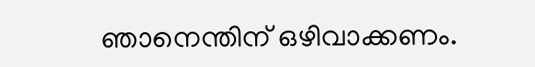ഞാനെന്തിന് ഒഴിവാക്കണം.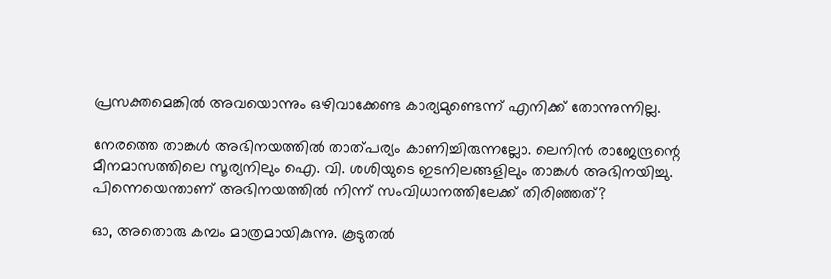പ്രസക്തമെങ്കില്‍ അവയൊന്നും ഒഴിവാക്കേണ്ട കാര്യമുണ്ടെന്ന് എനിക്ക് തോന്നുന്നില്ല.

നേരത്തെ താങ്കള്‍ അഭിനയത്തില്‍ താത്പര്യം കാണിച്ചിരുന്നല്ലോ. ലെനിന്‍ രാജേന്ദ്രന്റെ മീനമാസത്തിലെ സൂര്യനിലും ഐ. വി. ശശിയുടെ ഇടനിലങ്ങളിലും താങ്കള്‍ അഭിനയിച്ചു. പിന്നെയെന്താണ് അഭിനയത്തില്‍ നിന്ന് സംവിധാനത്തിലേക്ക് തിരിഞ്ഞത്?

ഓ, അതൊരു കമ്പം മാത്രമായികുന്നു. കൂടുതല്‍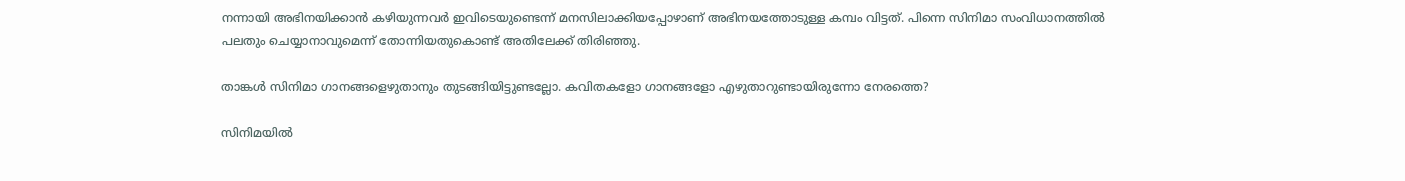നന്നായി അഭിനയിക്കാന്‍ കഴിയുന്നവര്‍ ഇവിടെയുണ്ടെന്ന് മനസിലാക്കിയപ്പോഴാണ് അഭിനയത്തോടുള്ള കമ്പം വിട്ടത്. പിന്നെ സിനിമാ സംവിധാനത്തില്‍ പലതും ചെയ്യാനാവുമെന്ന് തോന്നിയതുകൊണ്ട് അതിലേക്ക് തിരിഞ്ഞു.

താങ്കള്‍ സിനിമാ ഗാനങ്ങളെഴുതാനും തുടങ്ങിയിട്ടുണ്ടല്ലോ. കവിതകളോ ഗാനങ്ങളോ എഴുതാറുണ്ടായിരുന്നോ നേരത്തെ?

സിനിമയില്‍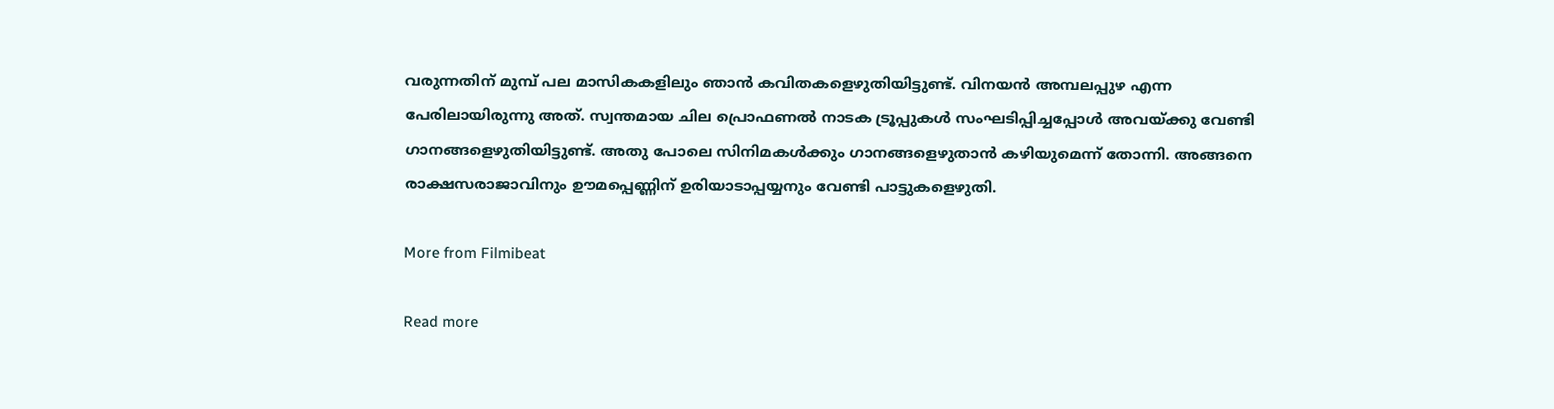വരുന്നതിന് മുമ്പ് പല മാസികകളിലും ഞാന്‍ കവിതകളെഴുതിയിട്ടുണ്ട്. വിനയന്‍ അമ്പലപ്പുഴ എന്ന പേരിലായിരുന്നു അത്. സ്വന്തമായ ചില പ്രൊഫണല്‍ നാടക ട്രൂപ്പുകള്‍ സംഘടിപ്പിച്ചപ്പോള്‍ അവയ്ക്കു വേണ്ടി ഗാനങ്ങളെഴുതിയിട്ടുണ്ട്. അതു പോലെ സിനിമകള്‍ക്കും ഗാനങ്ങളെഴുതാന്‍ കഴിയുമെന്ന് തോന്നി. അങ്ങനെ രാക്ഷസരാജാവിനും ഊമപ്പെണ്ണിന് ഉരിയാടാപ്പയ്യനും വേണ്ടി പാട്ടുകളെഴുതി.

More from Filmibeat

Read more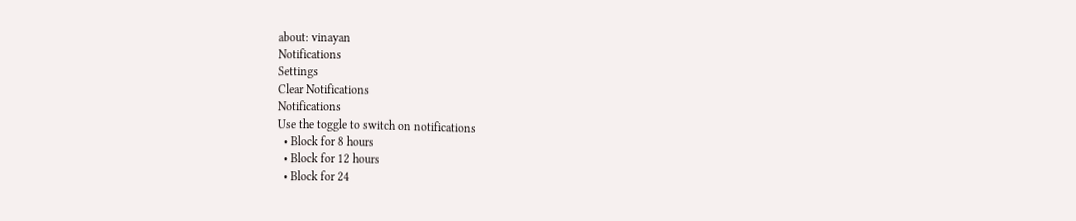about: vinayan
Notifications
Settings
Clear Notifications
Notifications
Use the toggle to switch on notifications
  • Block for 8 hours
  • Block for 12 hours
  • Block for 24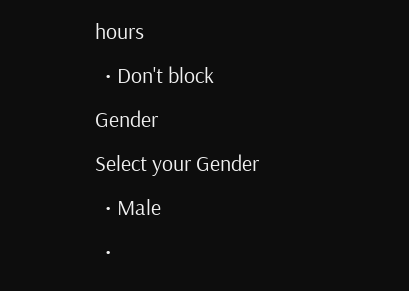hours
  • Don't block
Gender
Select your Gender
  • Male
  •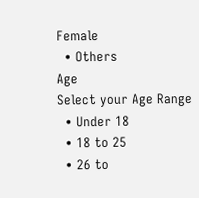Female
  • Others
Age
Select your Age Range
  • Under 18
  • 18 to 25
  • 26 to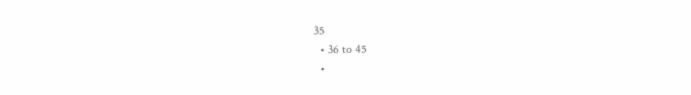35
  • 36 to 45
  •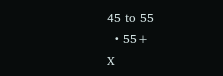45 to 55
  • 55+
X